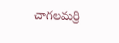చాగలమర్రి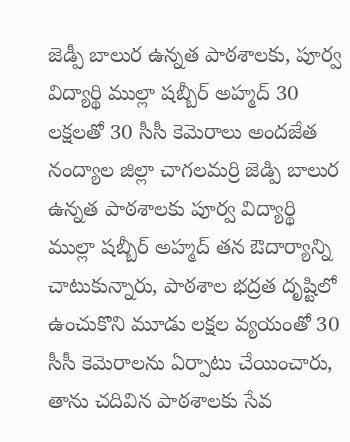జెడ్పీ బాలుర ఉన్నత పాఠశాలకు, పూర్వ విద్యార్థి ముల్లా షబ్బీర్ అహ్మద్ 30 లక్షలతో 30 సీసీ కెమెరాలు అందజేత
నంద్యాల జిల్లా చాగలమర్రి జెడ్పి బాలుర ఉన్నత పాఠశాలకు పూర్వ విద్యార్థి ముల్లా షబ్బీర్ అహ్మద్ తన ఔదార్యాన్ని చాటుకున్నారు, పాఠశాల భద్రత దృష్టిలో ఉంచుకొని మూడు లక్షల వ్యయంతో 30 సీసీ కెమెరాలను ఏర్పాటు చేయించారు, తాను చదివిన పాఠశాలకు సేవ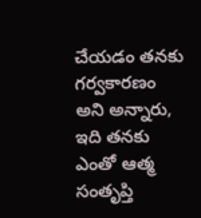చేయడం తనకు గర్వకారణం అని అన్నారు, ఇది తనకు ఎంతో ఆత్మ సంతృప్తి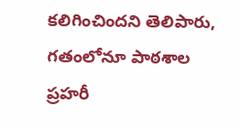కలిగించిందని తెలిపారు, గతంలోనూ పాఠశాల ప్రహరీ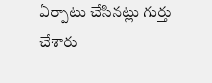ఏర్పాటు చేసినట్లు గుర్తు చేశారు